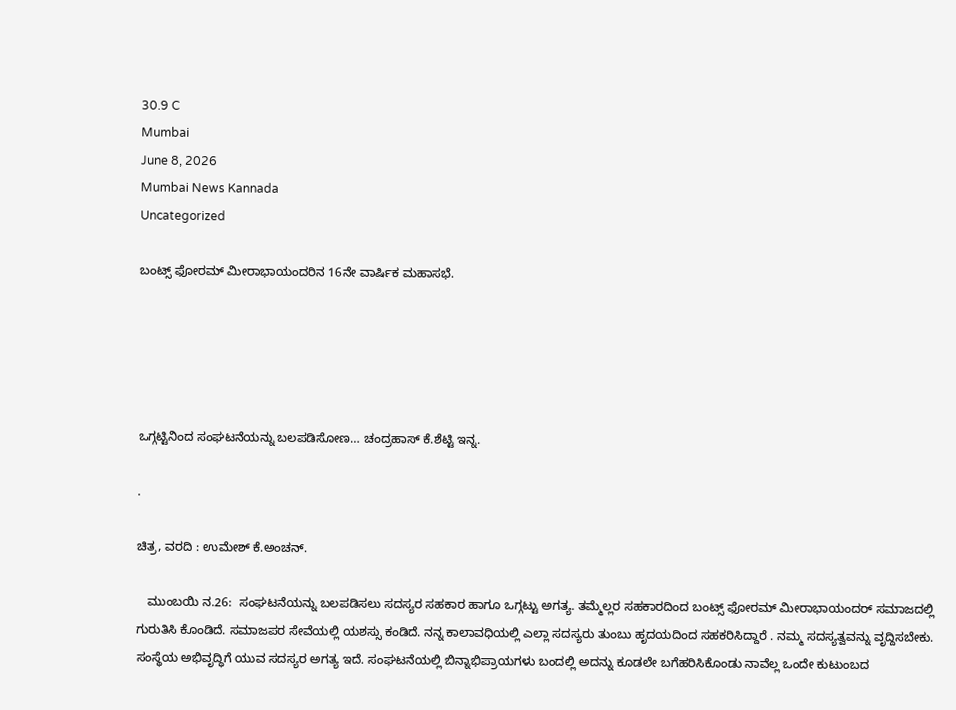30.9 C
Mumbai
June 8, 2026
Mumbai News Kannada
Uncategorized

ಬಂಟ್ಸ್ ಫೋರಮ್ ಮೀರಾಭಾಯಂದರಿನ 16ನೇ ವಾರ್ಷಿಕ ಮಹಾಸಭೆ.





ಒಗ್ಗಟ್ಟಿನಿಂದ ಸಂಘಟನೆಯನ್ನು ಬಲಪಡಿಸೋಣ… ಚಂದ್ರಹಾಸ್ ಕೆ.ಶೆಟ್ಟಿ ಇನ್ನ.

.

ಚಿತ್ರ, ವರದಿ : ಉಮೇಶ್ ಕೆ.ಅಂಚನ್.

   ಮುಂಬಯಿ ನ.26:  ಸಂಘಟನೆಯನ್ನು ಬಲಪಡಿಸಲು ಸದಸ್ಯರ ಸಹಕಾರ ಹಾಗೂ ಒಗ್ಗಟ್ಟು ಅಗತ್ಯ. ತಮ್ಮೆಲ್ಲರ ಸಹಕಾರದಿಂದ ಬಂಟ್ಸ್ ಫೋರಮ್ ಮೀರಾಭಾಯಂದರ್ ಸಮಾಜದಲ್ಲಿ ಗುರುತಿಸಿ ಕೊಂಡಿದೆ. ಸಮಾಜಪರ ಸೇವೆಯಲ್ಲಿ ಯಶಸ್ಸು ಕಂಡಿದೆ. ನನ್ನ ಕಾಲಾವಧಿಯಲ್ಲಿ ಎಲ್ಲಾ ಸದಸ್ಯರು ತುಂಬು ಹೃದಯದಿಂದ ಸಹಕರಿಸಿದ್ದಾರೆ . ನಮ್ಮ ಸದಸ್ಯತ್ವವನ್ನು ವೃದ್ದಿಸಬೇಕು. ಸಂಸ್ಥೆಯ ಅಭಿವೃದ್ಧಿಗೆ ಯುವ ಸದಸ್ಯರ ಅಗತ್ಯ ಇದೆ. ಸಂಘಟನೆಯಲ್ಲಿ ಬಿನ್ನಾಭಿಪ್ರಾಯಗಳು ಬಂದಲ್ಲಿ ಅದನ್ನು ಕೂಡಲೇ ಬಗೆಹರಿಸಿಕೊಂಡು ನಾವೆಲ್ಲ ಒಂದೇ ಕುಟುಂಬದ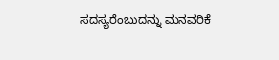ಸದಸ್ಯರೆಂಬುದನ್ನು ಮನವರಿಕೆ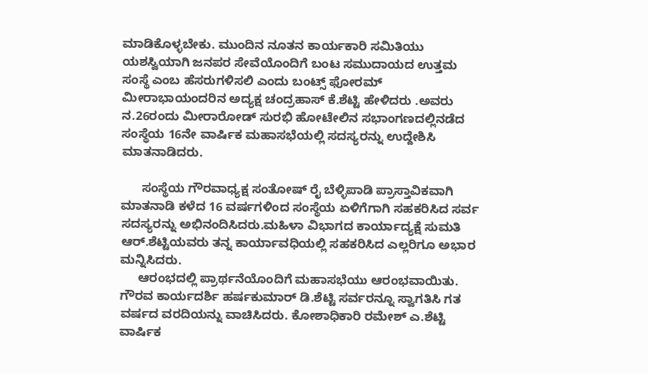ಮಾಡಿಕೊಳ್ಳಬೇಕು. ಮುಂದಿನ ನೂತನ ಕಾರ್ಯಕಾರಿ ಸಮಿತಿಯು ಯಶಸ್ವಿಯಾಗಿ ಜನಪರ ಸೇವೆಯೊಂದಿಗೆ ಬಂಟ ಸಮುದಾಯದ ಉತ್ತಮ ಸಂಸ್ಥೆ ಎಂಬ ಹೆಸರುಗಳಿಸಲಿ ಎಂದು ಬಂಟ್ಸ್ ಫೋರಮ್ ಮೀರಾಭಾಯಂದರಿನ ಅದ್ಯಕ್ಷ ಚಂದ್ರಹಾಸ್ ಕೆ.ಶೆಟ್ಟಿ ಹೇಳಿದರು .ಅವರು ನ.26ರಂದು ಮೀರಾರೋಡ್ ಸುರಭಿ ಹೋಟೇಲಿನ ಸಭಾಂಗಣದಲ್ಲಿನಡೆದ ಸಂಸ್ಥೆಯ 16ನೇ ವಾರ್ಷಿಕ ಮಹಾಸಭೆಯಲ್ಲಿ ಸದಸ್ಯರನ್ನು ಉದ್ದೇಶಿಸಿ ಮಾತನಾಡಿದರು.

      ಸಂಸ್ಥೆಯ ಗೌರವಾಧ್ಯಕ್ಷ ಸಂತೋಷ್ ರೈ ಬೆಳ್ಳಿಪಾಡಿ ಪ್ರಾಸ್ತಾವಿಕವಾಗಿ ಮಾತನಾಡಿ ಕಳೆದ 16 ವರ್ಷಗಳಿಂದ ಸಂಸ್ಥೆಯ ಏಳಿಗೆಗಾಗಿ ಸಹಕರಿಸಿದ ಸರ್ವ ಸದಸ್ಯರನ್ನು ಅಭಿನಂದಿಸಿದರು.ಮಹಿಳಾ ವಿಭಾಗದ ಕಾರ್ಯಾದ್ಯಕ್ಷೆ ಸುಮತಿ ಆರ್.ಶೆಟ್ಟಿಯವರು ತನ್ನ ಕಾರ್ಯಾವಧಿಯಲ್ಲಿ ಸಹಕರಿಸಿದ ಎಲ್ಲರಿಗೂ ಅಭಾರ ಮನ್ನಿಸಿದರು.
     ಆರಂಭದಲ್ಲಿ ಪ್ರಾರ್ಥನೆಯೊಂದಿಗೆ ಮಹಾಸಭೆಯು ಆರಂಭವಾಯಿತು. ಗೌರವ ಕಾರ್ಯದರ್ಶಿ ಹರ್ಷಕುಮಾರ್ ಡಿ.ಶೆಟ್ಟಿ ಸರ್ವರನ್ನೂ ಸ್ವಾಗತಿಸಿ ಗತ ವರ್ಷದ ವರದಿಯನ್ನು ವಾಚಿಸಿದರು. ಕೋಶಾಧಿಕಾರಿ ರಮೇಶ್ ಎ.ಶೆಟ್ಟಿ ವಾರ್ಷಿಕ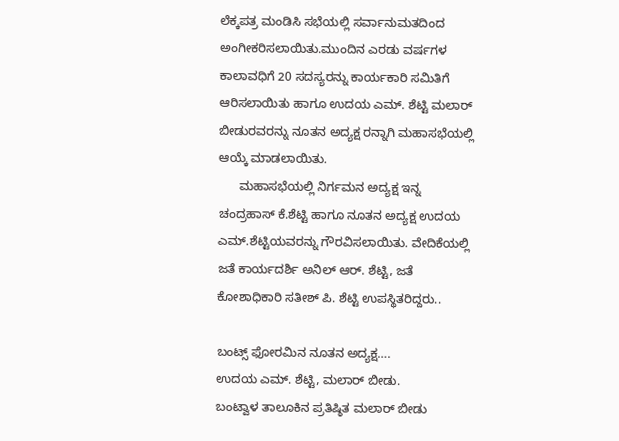ಲೆಕ್ಕಪತ್ರ ಮಂಡಿಸಿ ಸಭೆಯಲ್ಲಿ ಸರ್ವಾನುಮತದಿಂದ  ಅಂಗೀಕರಿಸಲಾಯಿತು.ಮುಂದಿನ ಎರಡು ವರ್ಷಗಳ ಕಾಲಾವಧಿಗೆ 20 ಸದಸ್ಯರನ್ನು ಕಾರ್ಯಕಾರಿ ಸಮಿತಿಗೆ ಆರಿಸಲಾಯಿತು ಹಾಗೂ ಉದಯ ಎಮ್. ಶೆಟ್ಟಿ ಮಲಾರ್ ಬೀಡುರವರನ್ನು ನೂತನ ಅದ್ಯಕ್ಷ ರನ್ನಾಗಿ ಮಹಾಸಭೆಯಲ್ಲಿ ಆಯ್ಕೆ ಮಾಡಲಾಯಿತು.
      ಮಹಾಸಭೆಯಲ್ಲಿ ನಿರ್ಗಮನ ಅದ್ಯಕ್ಷ ಇನ್ನ ಚಂದ್ರಹಾಸ್ ಕೆ.ಶೆಟ್ಟಿ ಹಾಗೂ ನೂತನ ಅದ್ಯಕ್ಷ ಉದಯ ಎಮ್.ಶೆಟ್ಟಿಯವರನ್ನು ಗೌರವಿಸಲಾಯಿತು. ವೇದಿಕೆಯಲ್ಲಿ ಜತೆ ಕಾರ್ಯದರ್ಶಿ ಅನಿಲ್ ಆರ್. ಶೆಟ್ಟಿ, ಜತೆ ಕೋಶಾಧಿಕಾರಿ ಸತೀಶ್ ಪಿ. ಶೆಟ್ಟಿ ಉಪಸ್ಥಿತರಿದ್ದರು..

ಬಂಟ್ಸ್ ಫೋರಮಿನ ನೂತನ ಅದ್ಯಕ್ಷ….
ಉದಯ ಎಮ್. ಶೆಟ್ಟಿ, ಮಲಾರ್ ಬೀಡು.
ಬಂಟ್ವಾಳ ತಾಲೂಕಿನ ಪ್ರತಿಷ್ಠಿತ ಮಲಾರ್ ಬೀಡು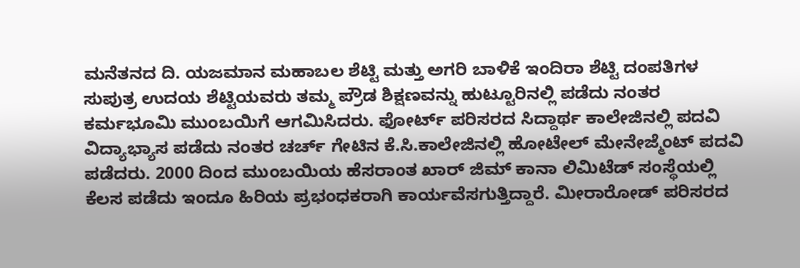ಮನೆತನದ ದಿ. ಯಜಮಾನ ಮಹಾಬಲ ಶೆಟ್ಟಿ ಮತ್ತು ಅಗರಿ ಬಾಳಿಕೆ ಇಂದಿರಾ ಶೆಟ್ಟಿ ದಂಪತಿಗಳ ಸುಪುತ್ರ ಉದಯ ಶೆಟ್ಟಿಯವರು ತಮ್ಮ ಪ್ರೌಡ ಶಿಕ್ಷಣವನ್ನು ಹುಟ್ಟೂರಿನಲ್ಲಿ ಪಡೆದು ನಂತರ ಕರ್ಮಭೂಮಿ ಮುಂಬಯಿಗೆ ಆಗಮಿಸಿದರು. ಫೋರ್ಟ್ ಪರಿಸರದ ಸಿದ್ದಾರ್ಥ ಕಾಲೇಜಿನಲ್ಲಿ ಪದವಿ ವಿದ್ಯಾಭ್ಯಾಸ ಪಡೆದು ನಂತರ ಚರ್ಚ್ ಗೇಟಿನ ಕೆ.ಸಿ.ಕಾಲೇಜಿನಲ್ಲಿ ಹೋಟೇಲ್ ಮೇನೇಜ್ಮೆಂಟ್ ಪದವಿ ಪಡೆದರು. 2000 ದಿಂದ ಮುಂಬಯಿಯ ಹೆಸರಾಂತ ಖಾರ್ ಜಿಮ್ ಕಾನಾ ಲಿಮಿಟೆಡ್ ಸಂಸ್ಥೆಯಲ್ಲಿ ಕೆಲಸ ಪಡೆದು ಇಂದೂ ಹಿರಿಯ ಪ್ರಭಂಧಕರಾಗಿ ಕಾರ್ಯವೆಸಗುತ್ತಿದ್ದಾರೆ. ಮೀರಾರೋಡ್ ಪರಿಸರದ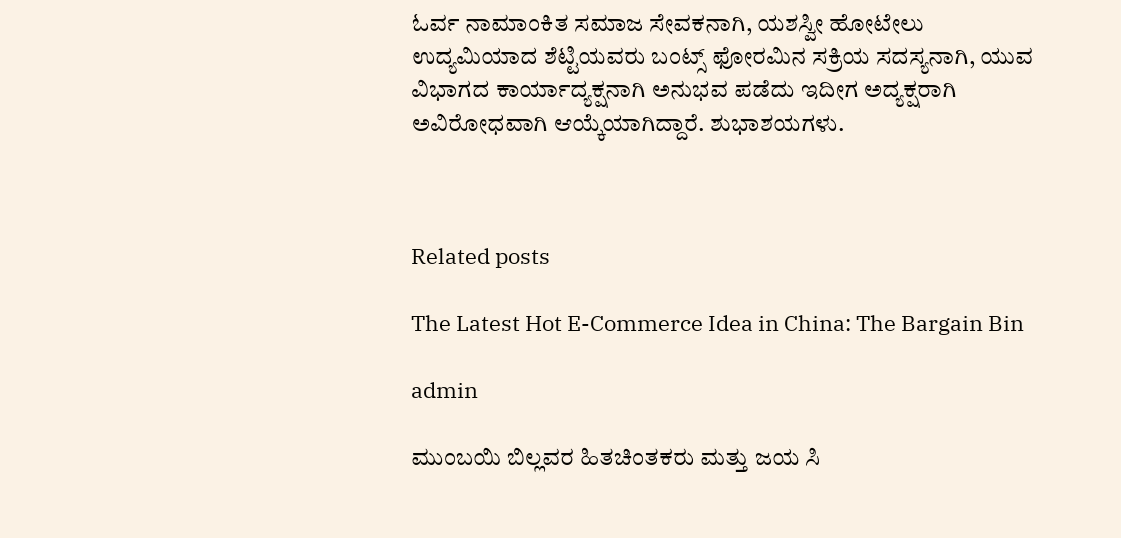ಓರ್ವ ನಾಮಾಂಕಿತ ಸಮಾಜ ಸೇವಕನಾಗಿ, ಯಶಸ್ವೀ ಹೋಟೇಲು ಉದ್ಯಮಿಯಾದ ಶೆಟ್ಟಿಯವರು ಬಂಟ್ಸ್ ಫೋರಮಿನ ಸಕ್ರಿಯ ಸದಸ್ಯನಾಗಿ, ಯುವ ವಿಭಾಗದ ಕಾರ್ಯಾದ್ಯಕ್ಷನಾಗಿ ಅನುಭವ ಪಡೆದು ಇದೀಗ ಅದ್ಯಕ್ಷರಾಗಿ ಅವಿರೋಧವಾಗಿ ಆಯ್ಕೆಯಾಗಿದ್ದಾರೆ. ಶುಭಾಶಯಗಳು.



Related posts

The Latest Hot E-Commerce Idea in China: The Bargain Bin

admin

ಮುಂಬಯಿ ಬಿಲ್ಲವರ ಹಿತಚಿಂತಕರು ಮತ್ತು ಜಯ ಸಿ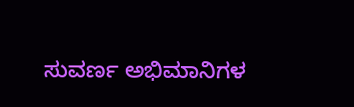ಸುವರ್ಣ ಅಭಿಮಾನಿಗಳ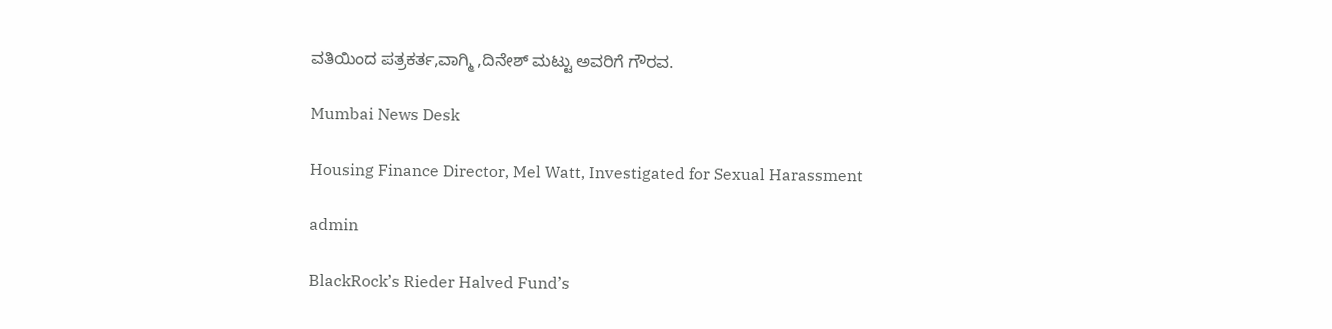ವತಿಯಿಂದ ಪತ್ರಕರ್ತ,ವಾಗ್ಮಿ ,ದಿನೇಶ್ ಮಟ್ಟು ಅವರಿಗೆ ಗೌರವ.

Mumbai News Desk

Housing Finance Director, Mel Watt, Investigated for Sexual Harassment

admin

BlackRock’s Rieder Halved Fund’s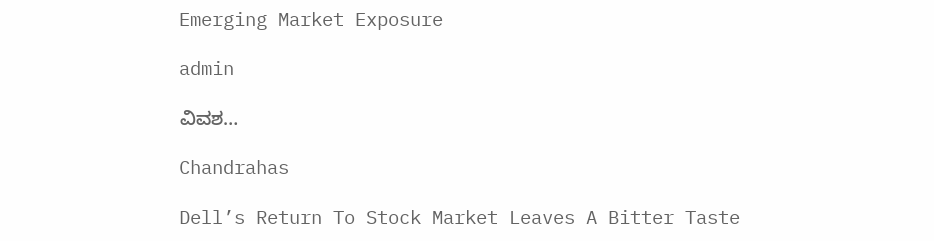Emerging Market Exposure

admin

ವಿವಶ…

Chandrahas

Dell’s Return To Stock Market Leaves A Bitter Taste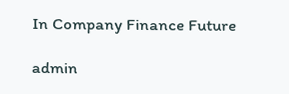In Company Finance Future

admin